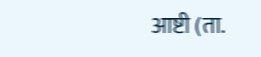आष्टी (ता.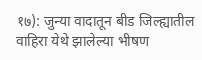१७): जुन्या वादातून बीड जिल्ह्यातील वाहिरा येथे झालेल्या भीषण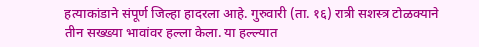हत्याकांडाने संपूर्ण जिल्हा हादरला आहे. गुरुवारी (ता. १६) रात्री सशस्त्र टोळक्याने तीन सख्ख्या भावांवर हल्ला केला. या हल्ल्यात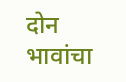दोन भावांचा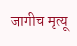जागीच मृत्यू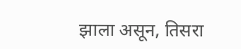झाला असून, तिसरा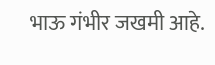भाऊ गंभीर जखमी आहे.